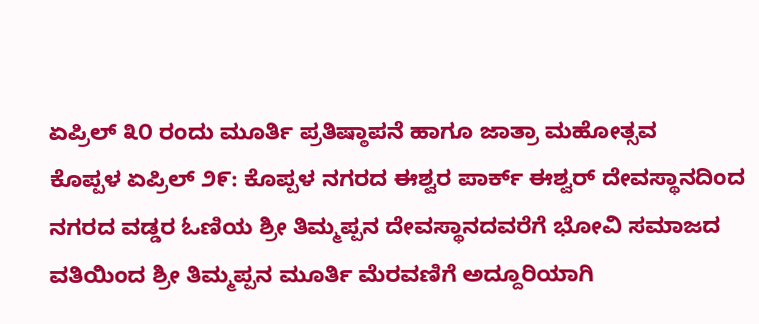ಏಪ್ರಿಲ್ ೩೦ ರಂದು ಮೂರ್ತಿ ಪ್ರತಿಷ್ಠಾಪನೆ ಹಾಗೂ ಜಾತ್ರಾ ಮಹೋತ್ಸವ
ಕೊಪ್ಪಳ ಏಪ್ರಿಲ್ ೨೯: ಕೊಪ್ಪಳ ನಗರದ ಈಶ್ವರ ಪಾರ್ಕ್ ಈಶ್ವರ್ ದೇವಸ್ಥಾನದಿಂದ ನಗರದ ವಡ್ಡರ ಓಣಿಯ ಶ್ರೀ ತಿಮ್ಮಪ್ಪನ ದೇವಸ್ಥಾನದವರೆಗೆ ಭೋವಿ ಸಮಾಜದ ವತಿಯಿಂದ ಶ್ರೀ ತಿಮ್ಮಪ್ಪನ ಮೂರ್ತಿ ಮೆರವಣಿಗೆ ಅದ್ದೂರಿಯಾಗಿ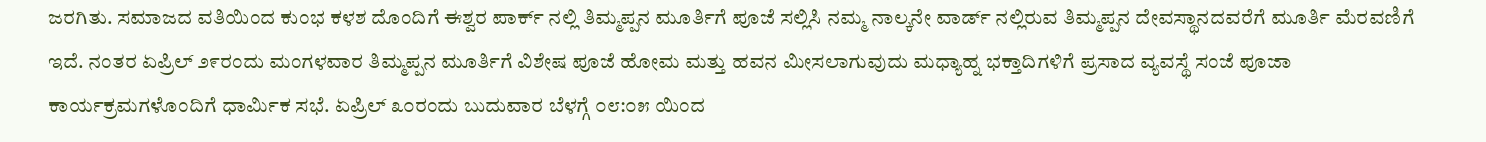ಜರಗಿತು. ಸಮಾಜದ ವತಿಯಿಂದ ಕುಂಭ ಕಳಶ ದೊಂದಿಗೆ ಈಶ್ವರ ಪಾರ್ಕ್ ನಲ್ಲಿ ತಿಮ್ಮಪ್ಪನ ಮೂರ್ತಿಗೆ ಪೂಜೆ ಸಲ್ಲಿಸಿ ನಮ್ಮ ನಾಲ್ಕನೇ ವಾರ್ಡ್ ನಲ್ಲಿರುವ ತಿಮ್ಮಪ್ಪನ ದೇವಸ್ಥಾನದವರೆಗೆ ಮೂರ್ತಿ ಮೆರವಣಿಗೆ ಇದೆ. ನಂತರ ಏಪ್ರಿಲ್ ೨೯ರಂದು ಮಂಗಳವಾರ ತಿಮ್ಮಪ್ಪನ ಮೂರ್ತಿಗೆ ವಿಶೇಷ ಪೂಜೆ ಹೋಮ ಮತ್ತು ಹವನ ಮೀಸಲಾಗುವುದು ಮಧ್ಯಾಹ್ನ ಭಕ್ತಾದಿಗಳಿಗೆ ಪ್ರಸಾದ ವ್ಯವಸ್ಥೆ ಸಂಜೆ ಪೂಜಾ ಕಾರ್ಯಕ್ರಮಗಳೊಂದಿಗೆ ಧಾರ್ಮಿಕ ಸಭೆ. ಏಪ್ರಿಲ್ ೩೦ರಂದು ಬುದುವಾರ ಬೆಳಗ್ಗೆ ೦೮:೦೫ ಯಿಂದ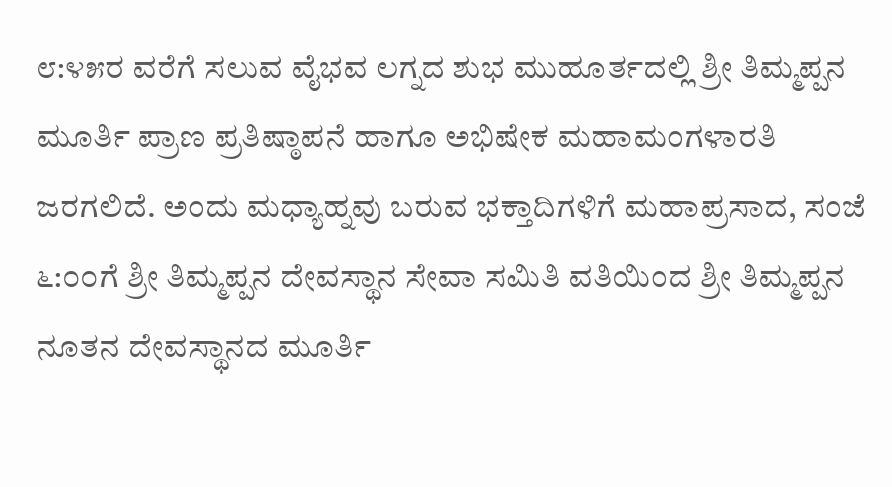೮:೪೫ರ ವರೆಗೆ ಸಲುವ ವೈಭವ ಲಗ್ನದ ಶುಭ ಮುಹೂರ್ತದಲ್ಲಿ ಶ್ರೀ ತಿಮ್ಮಪ್ಪನ ಮೂರ್ತಿ ಪ್ರಾಣ ಪ್ರತಿಷ್ಠಾಪನೆ ಹಾಗೂ ಅಭಿಷೇಕ ಮಹಾಮಂಗಳಾರತಿ ಜರಗಲಿದೆ. ಅಂದು ಮಧ್ಯಾಹ್ನವು ಬರುವ ಭಕ್ತಾದಿಗಳಿಗೆ ಮಹಾಪ್ರಸಾದ, ಸಂಜೆ ೬:೦೦ಗೆ ಶ್ರೀ ತಿಮ್ಮಪ್ಪನ ದೇವಸ್ಥಾನ ಸೇವಾ ಸಮಿತಿ ವತಿಯಿಂದ ಶ್ರೀ ತಿಮ್ಮಪ್ಪನ ನೂತನ ದೇವಸ್ಥಾನದ ಮೂರ್ತಿ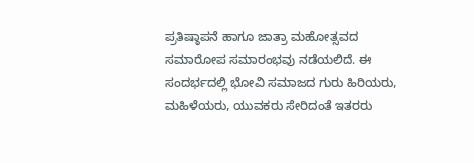ಪ್ರತಿಷ್ಠಾಪನೆ ಹಾಗೂ ಜಾತ್ರಾ ಮಹೋತ್ಸವದ ಸಮಾರೋಪ ಸಮಾರಂಭವು ನಡೆಯಲಿದೆ. ಈ ಸಂದರ್ಭದಲ್ಲಿ ಭೋವಿ ಸಮಾಜದ ಗುರು ಹಿರಿಯರು, ಮಹಿಳೆಯರು, ಯುವಕರು ಸೇರಿದಂತೆ ಇತರರು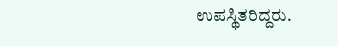ಉಪಸ್ಥಿತರಿದ್ದರು.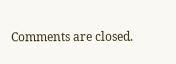Comments are closed.